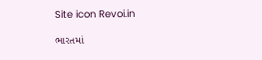Site icon Revoi.in

ભારતમાં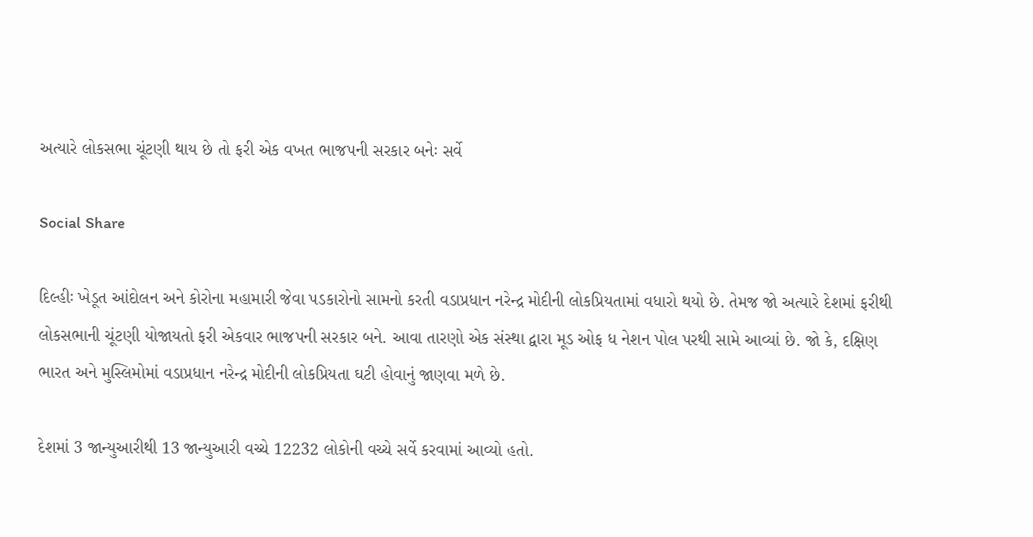અત્યારે લોકસભા ચૂંટણી થાય છે તો ફરી એક વખત ભાજપની સરકાર બનેઃ સર્વે

Social Share

દિલ્હીઃ ખેડૂત આંદોલન અને કોરોના મહામારી જેવા પડકારોનો સામનો કરતી વડાપ્રધાન નરેન્દ્ર મોદીની લોકપ્રિયતામાં વધારો થયો છે. તેમજ જો અત્યારે દેશમાં ફરીથી લોકસભાની ચૂંટણી યોજાયતો ફરી એકવાર ભાજપની સરકાર બને. આવા તારણો એક સંસ્થા દ્વારા મૂડ ઓફ ધ નેશન પોલ પરથી સામે આવ્યાં છે. જો કે, દક્ષિણ ભારત અને મુસ્લિમોમાં વડાપ્રધાન નરેન્દ્ર મોદીની લોકપ્રિયતા ઘટી હોવાનું જાણવા મળે છે.

દેશમાં 3 જાન્યુઆરીથી 13 જાન્યુઆરી વચ્ચે 12232 લોકોની વચ્ચે સર્વે કરવામાં આવ્યો હતો.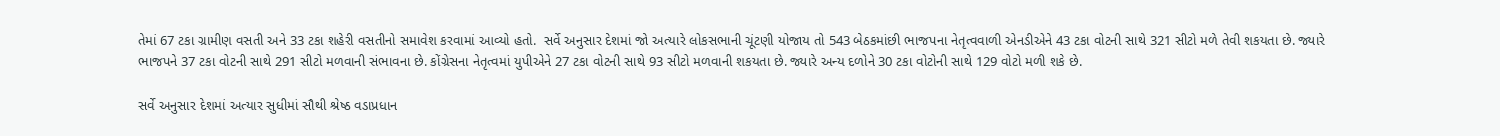તેમાં 67 ટકા ગ્રામીણ વસતી અને 33 ટકા શહેરી વસતીનો સમાવેશ કરવામાં આવ્યો હતો.  સર્વે અનુસાર દેશમાં જો અત્યારે લોકસભાની ચૂંટણી યોજાય તો 543 બેઠકમાંછી ભાજપના નેતૃત્વવાળી એનડીએને 43 ટકા વોટની સાથે 321 સીટો મળે તેવી શકયતા છે. જ્યારે ભાજપને 37 ટકા વોટની સાથે 291 સીટો મળવાની સંભાવના છે. કોંગ્રેસના નેતૃત્વમાં યુપીએને 27 ટકા વોટની સાથે 93 સીટો મળવાની શકયતા છે. જ્યારે અન્ય દળોને 30 ટકા વોટોની સાથે 129 વોટો મળી શકે છે.

સર્વે અનુસાર દેશમાં અત્યાર સુધીમાં સૌથી શ્રેષ્ઠ વડાપ્રધાન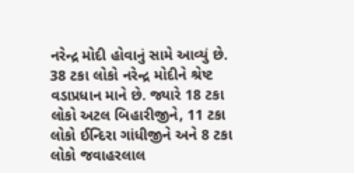નરેન્દ્ર મોદી હોવાનું સામે આવ્યું છે. 38 ટકા લોકો નરેન્દ્ર મોદીને શ્રેષ્ટ વડાપ્રધાન માને છે. જ્યારે 18 ટકા લોકો અટલ બિહારીજીને, 11 ટકા લોકો ઈન્દિરા ગાંધીજીને અને 8 ટકા લોકો જવાહરલાલ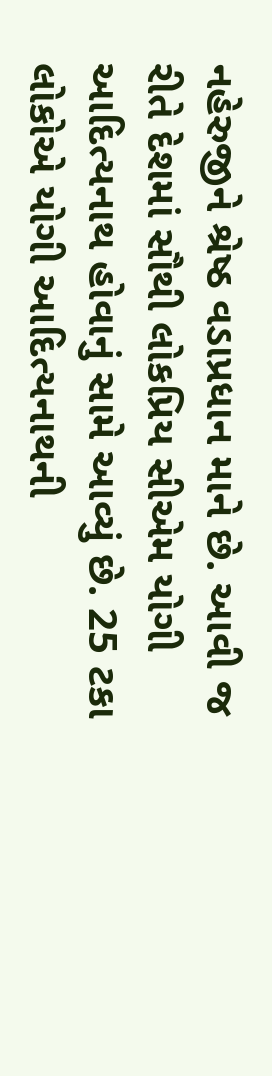નહેરુજીને શ્રેષ્ઠ વડાપ્રધાન માને છે. આવી જ રીતે દેશમાં સૌથી લોકપ્રિય સીએમ યોગી આદિત્યનાથ હોવાનું સામે આવ્યું છે. 25 ટકા લોકોએ યોગી આદિત્યનાથની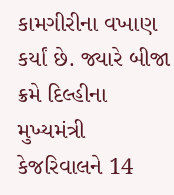કામગીરીના વખાણ કર્યાં છે. જ્યારે બીજા ક્રમે દિલ્હીના મુખ્યમંત્રી કેજરિવાલને 14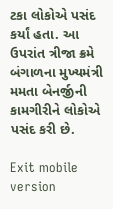ટકા લોકોએ પસંદ કર્યાં હતા. આ ઉપરાંત ત્રીજા ક્રમે બંગાળના મુખ્યમંત્રી મમતા બેનર્જીની કામગીરીને લોકોએ પસંદ કરી છે.

Exit mobile version